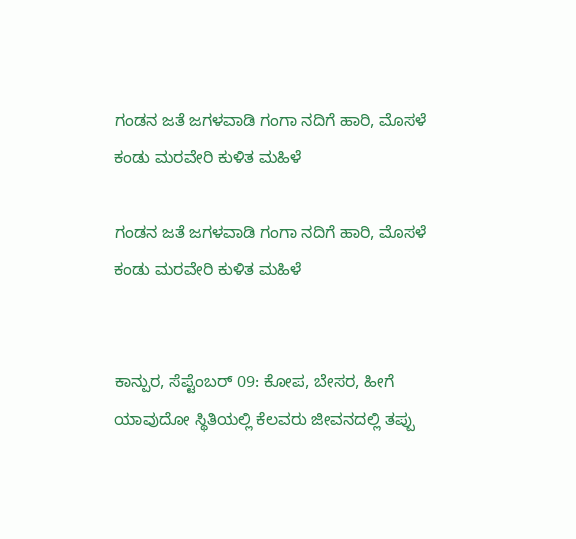ಗಂಡನ ಜತೆ ಜಗಳವಾಡಿ ಗಂಗಾ ನದಿಗೆ ಹಾರಿ, ಮೊಸಳೆ ಕಂಡು ಮರವೇರಿ ಕುಳಿತ ಮಹಿಳೆ

ಗಂಡನ ಜತೆ ಜಗಳವಾಡಿ ಗಂಗಾ ನದಿಗೆ ಹಾರಿ, ಮೊಸಳೆ ಕಂಡು ಮರವೇರಿ ಕುಳಿತ ಮಹಿಳೆ


ಕಾನ್ಪುರ, ಸೆಪ್ಟೆಂಬರ್ 09: ಕೋಪ, ಬೇಸರ, ಹೀಗೆ ಯಾವುದೋ ಸ್ಥಿತಿಯಲ್ಲಿ ಕೆಲವರು ಜೀವನದಲ್ಲಿ ತಪ್ಪು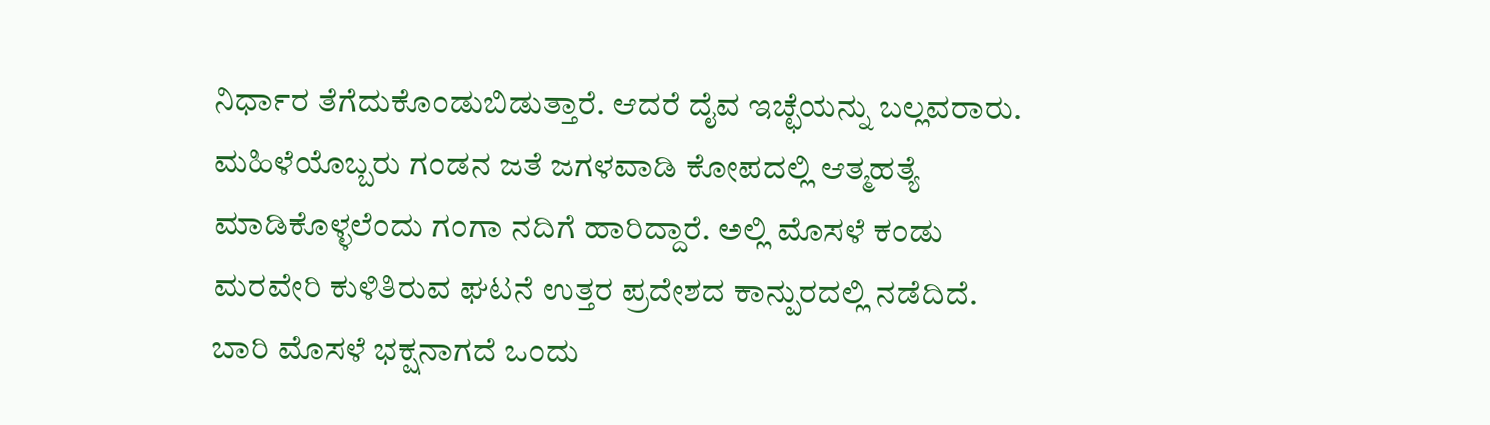ನಿರ್ಧಾರ ತೆಗೆದುಕೊಂಡುಬಿಡುತ್ತಾರೆ. ಆದರೆ ದೈವ ಇಚ್ಛೆಯನ್ನು ಬಲ್ಲವರಾರು. ಮಹಿಳೆಯೊಬ್ಬರು ಗಂಡನ ಜತೆ ಜಗಳವಾಡಿ ಕೋಪದಲ್ಲಿ ಆತ್ಮಹತ್ಯೆ ಮಾಡಿಕೊಳ್ಳಲೆಂದು ಗಂಗಾ ನದಿಗೆ ಹಾರಿದ್ದಾರೆ. ಅಲ್ಲಿ ಮೊಸಳೆ ಕಂಡು ಮರವೇರಿ ಕುಳಿತಿರುವ ಘಟನೆ ಉತ್ತರ ಪ್ರದೇಶದ ಕಾನ್ಪುರದಲ್ಲಿ ನಡೆದಿದೆ. ಬಾರಿ ಮೊಸಳೆ ಭಕ್ಷನಾಗದೆ ಒಂದು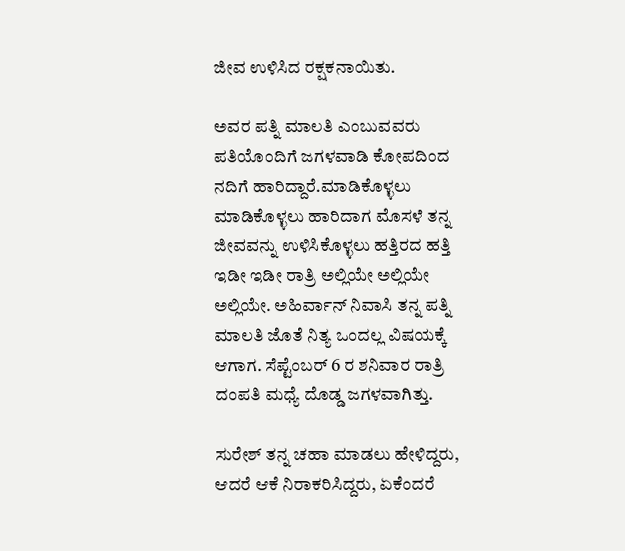ಜೀವ ಉಳಿಸಿದ ರಕ್ಷಕನಾಯಿತು.

ಅವರ ಪತ್ನಿ ಮಾಲತಿ ಎಂಬುವವರು ಪತಿಯೊಂದಿಗೆ ಜಗಳವಾಡಿ ಕೋಪದಿಂದ ನದಿಗೆ ಹಾರಿದ್ದಾರೆ.ಮಾಡಿಕೊಳ್ಳಲು ಮಾಡಿಕೊಳ್ಳಲು ಹಾರಿದಾಗ ಮೊಸಳೆ ತನ್ನ ಜೀವವನ್ನು ಉಳಿಸಿಕೊಳ್ಳಲು ಹತ್ತಿರದ ಹತ್ತಿ ಇಡೀ ಇಡೀ ರಾತ್ರಿ ಅಲ್ಲಿಯೇ ಅಲ್ಲಿಯೇ ಅಲ್ಲಿಯೇ. ಅಹಿರ್ವಾನ್ ನಿವಾಸಿ ತನ್ನ ಪತ್ನಿ ಮಾಲತಿ ಜೊತೆ ನಿತ್ಯ ಒಂದಲ್ಲ ವಿಷಯಕ್ಕೆ ಆಗಾಗ. ಸೆಪ್ಟೆಂಬರ್ 6 ರ ಶನಿವಾರ ರಾತ್ರಿ ದಂಪತಿ ಮಧ್ಯೆ ದೊಡ್ಡ ಜಗಳವಾಗಿತ್ತು.

ಸುರೇಶ್ ತನ್ನ ಚಹಾ ಮಾಡಲು ಹೇಳಿದ್ದರು, ಆದರೆ ಆಕೆ ನಿರಾಕರಿಸಿದ್ದರು, ಏಕೆಂದರೆ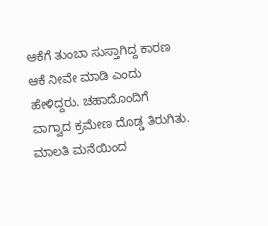ಆಕೆಗೆ ತುಂಬಾ ಸುಸ್ತಾಗಿದ್ದ ಕಾರಣ ಆಕೆ ನೀವೇ ಮಾಡಿ ಎಂದು ಹೇಳಿದ್ದರು. ಚಹಾದೊಂದಿಗೆ ವಾಗ್ವಾದ ಕ್ರಮೇಣ ದೊಡ್ಡ ತಿರುಗಿತು. ಮಾಲತಿ ಮನೆಯಿಂದ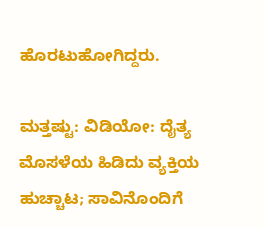ಹೊರಟುಹೋಗಿದ್ದರು.

ಮತ್ತಷ್ಟು: ವಿಡಿಯೋ: ದೈತ್ಯ ಮೊಸಳೆಯ ಹಿಡಿದು ವ್ಯಕ್ತಿಯ ಹುಚ್ಚಾಟ; ಸಾವಿನೊಂದಿಗೆ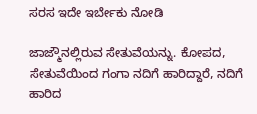ಸರಸ ಇದೇ ಇರ್ಬೇಕು ನೋಡಿ

ಜಾಜ್ಮೌನಲ್ಲಿರುವ ಸೇತುವೆಯನ್ನು. ಕೋಪದ, ಸೇತುವೆಯಿಂದ ಗಂಗಾ ನದಿಗೆ ಹಾರಿದ್ದಾರೆ, ನದಿಗೆ ಹಾರಿದ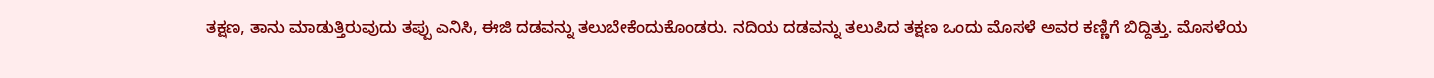ತಕ್ಷಣ, ತಾನು ಮಾಡುತ್ತಿರುವುದು ತಪ್ಪು ಎನಿಸಿ, ಈಜಿ ದಡವನ್ನು ತಲುಬೇಕೆಂದುಕೊಂಡರು. ನದಿಯ ದಡವನ್ನು ತಲುಪಿದ ತಕ್ಷಣ ಒಂದು ಮೊಸಳೆ ಅವರ ಕಣ್ಣಿಗೆ ಬಿದ್ದಿತ್ತು. ಮೊಸಳೆಯ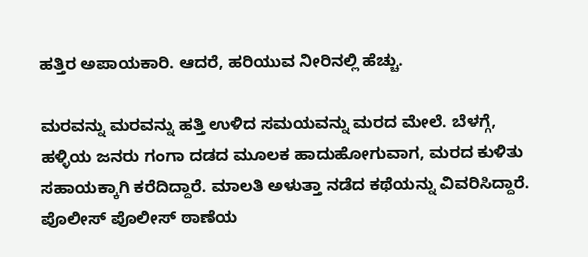ಹತ್ತಿರ ಅಪಾಯಕಾರಿ. ಆದರೆ, ಹರಿಯುವ ನೀರಿನಲ್ಲಿ ಹೆಚ್ಚು.

ಮರವನ್ನು ಮರವನ್ನು ಹತ್ತಿ ಉಳಿದ ಸಮಯವನ್ನು ಮರದ ಮೇಲೆ. ಬೆಳಗ್ಗೆ, ಹಳ್ಳಿಯ ಜನರು ಗಂಗಾ ದಡದ ಮೂಲಕ ಹಾದುಹೋಗುವಾಗ, ಮರದ ಕುಳಿತು ಸಹಾಯಕ್ಕಾಗಿ ಕರೆದಿದ್ದಾರೆ. ಮಾಲತಿ ಅಳುತ್ತಾ ನಡೆದ ಕಥೆಯನ್ನು ವಿವರಿಸಿದ್ದಾರೆ. ಪೊಲೀಸ್ ಪೊಲೀಸ್ ಠಾಣೆಯ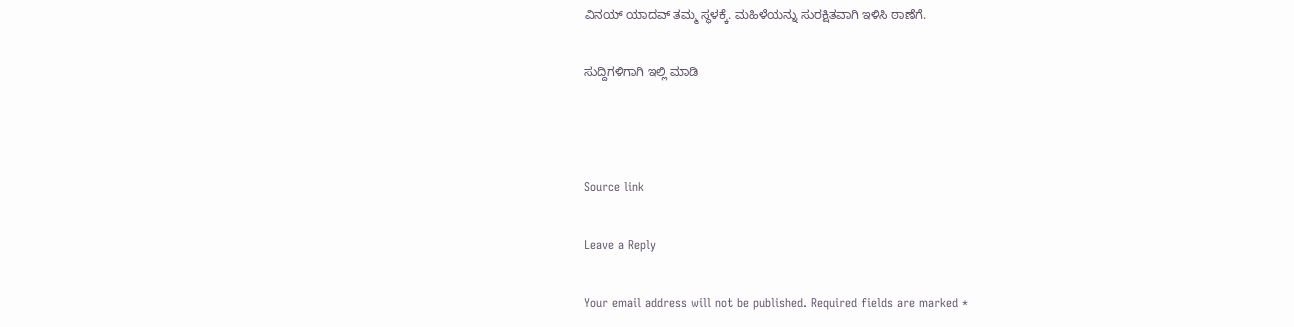ವಿನಯ್ ಯಾದವ್ ತಮ್ಮ ಸ್ಥಳಕ್ಕೆ. ಮಹಿಳೆಯನ್ನು ಸುರಕ್ಷಿತವಾಗಿ ಇಳಿಸಿ ಠಾಣೆಗೆ.

ಸುದ್ದಿಗಳಿಗಾಗಿ ಇಲ್ಲಿ ಮಾಡಿ



Source link

Leave a Reply

Your email address will not be published. Required fields are marked *